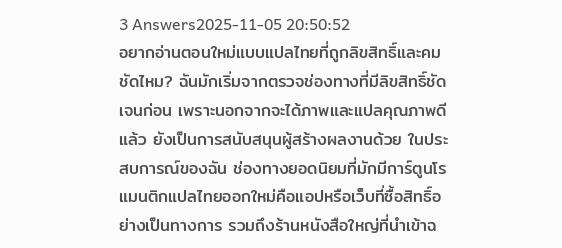3 Answers2025-11-05 20:50:52
อยากอ่านตอนใหม่แบบแปลไทยที่ถูกลิขสิทธิ์และคมชัดไหม? ฉันมักเริ่มจากตรวจช่องทางที่มีลิขสิทธิ์ชัดเจนก่อน เพราะนอกจากจะได้ภาพและแปลคุณภาพดีแล้ว ยังเป็นการสนับสนุนผู้สร้างผลงานด้วย ในประสบการณ์ของฉัน ช่องทางยอดนิยมที่มักมีการ์ตูนโรแมนติกแปลไทยออกใหม่คือแอปหรือเว็บที่ซื้อสิทธิ์อย่างเป็นทางการ รวมถึงร้านหนังสือใหญ่ที่นำเข้าฉ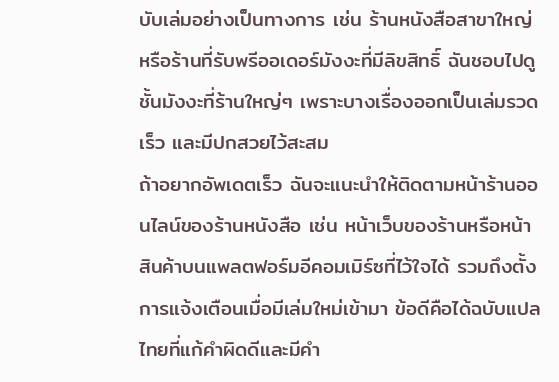บับเล่มอย่างเป็นทางการ เช่น ร้านหนังสือสาขาใหญ่หรือร้านที่รับพรีออเดอร์มังงะที่มีลิขสิทธิ์ ฉันชอบไปดูชั้นมังงะที่ร้านใหญ่ๆ เพราะบางเรื่องออกเป็นเล่มรวดเร็ว และมีปกสวยไว้สะสม
ถ้าอยากอัพเดตเร็ว ฉันจะแนะนำให้ติดตามหน้าร้านออนไลน์ของร้านหนังสือ เช่น หน้าเว็บของร้านหรือหน้าสินค้าบนแพลตฟอร์มอีคอมเมิร์ซที่ไว้ใจได้ รวมถึงตั้งการแจ้งเตือนเมื่อมีเล่มใหม่เข้ามา ข้อดีคือได้ฉบับแปลไทยที่แก้คำผิดดีและมีคำ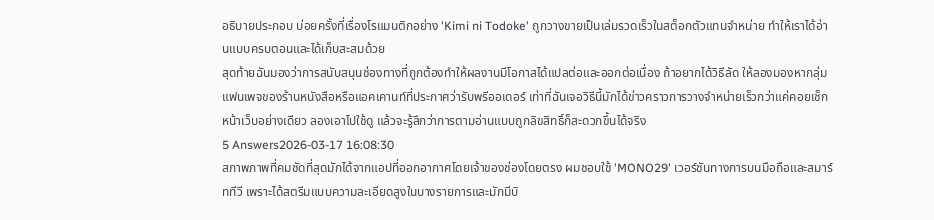อธิบายประกอบ บ่อยครั้งที่เรื่องโรแมนติกอย่าง 'Kimi ni Todoke' ถูกวางขายเป็นเล่มรวดเร็วในสต็อกตัวแทนจำหน่าย ทำให้เราได้อ่านแบบครบตอนและได้เก็บสะสมด้วย
สุดท้ายฉันมองว่าการสนับสนุนช่องทางที่ถูกต้องทำให้ผลงานมีโอกาสได้แปลต่อและออกต่อเนื่อง ถ้าอยากได้วิธีลัด ให้ลองมองหากลุ่มแฟนเพจของร้านหนังสือหรือแอคเคานท์ที่ประกาศว่ารับพรีออเดอร์ เท่าที่ฉันเจอวิธีนี้มักได้ข่าวคราวการวางจำหน่ายเร็วกว่าแค่คอยเช็กหน้าเว็บอย่างเดียว ลองเอาไปใช้ดู แล้วจะรู้สึกว่าการตามอ่านแบบถูกลิขสิทธิ์ก็สะดวกขึ้นได้จริง
5 Answers2026-03-17 16:08:30
สภาพภาพที่คมชัดที่สุดมักได้จากแอปที่ออกอากาศโดยเจ้าของช่องโดยตรง ผมชอบใช้ 'MONO29' เวอร์ชันทางการบนมือถือและสมาร์ททีวี เพราะได้สตรีมแบบความละเอียดสูงในบางรายการและมักมีบิ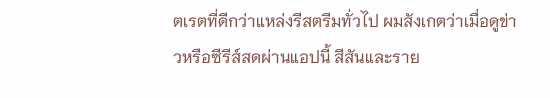ตเรตที่ดีกว่าแหล่งรีสตรีมทั่วไป ผมสังเกตว่าเมื่อดูข่าวหรือซีรีส์สดผ่านแอปนี้ สีสันและราย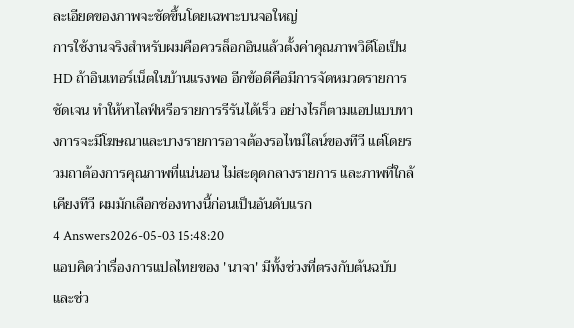ละเอียดของภาพจะชัดขึ้นโดยเฉพาะบนจอใหญ่
การใช้งานจริงสำหรับผมคือควรล็อกอินแล้วตั้งค่าคุณภาพวิดีโอเป็น HD ถ้าอินเทอร์เน็ตในบ้านแรงพอ อีกข้อดีคือมีการจัดหมวดรายการชัดเจน ทำให้หาไลฟ์หรือรายการรีรันได้เร็ว อย่างไรก็ตามแอปแบบทางการจะมีโฆษณาและบางรายการอาจต้องรอไทม์ไลน์ของทีวี แต่โดยรวมถาต้องการคุณภาพที่แน่นอน ไม่สะดุดกลางรายการ และภาพที่ใกล้เคียงทีวี ผมมักเลือกช่องทางนี้ก่อนเป็นอันดับแรก
4 Answers2026-05-03 15:48:20
แอบคิดว่าเรื่องการแปลไทยของ 'นาจา' มีทั้งช่วงที่ตรงกับต้นฉบับและช่ว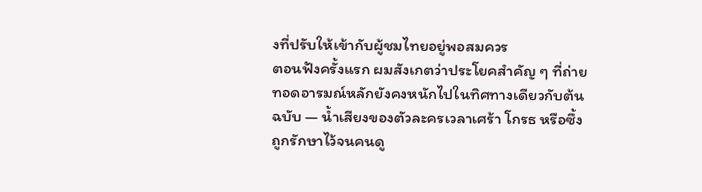งที่ปรับให้เข้ากับผู้ชมไทยอยู่พอสมควร
ตอนฟังครั้งแรก ผมสังเกตว่าประโยคสำคัญ ๆ ที่ถ่ายทอดอารมณ์หลักยังคงหนักไปในทิศทางเดียวกับต้นฉบับ — น้ำเสียงของตัวละครเวลาเศร้า โกรธ หรือซึ้ง ถูกรักษาไว้จนคนดู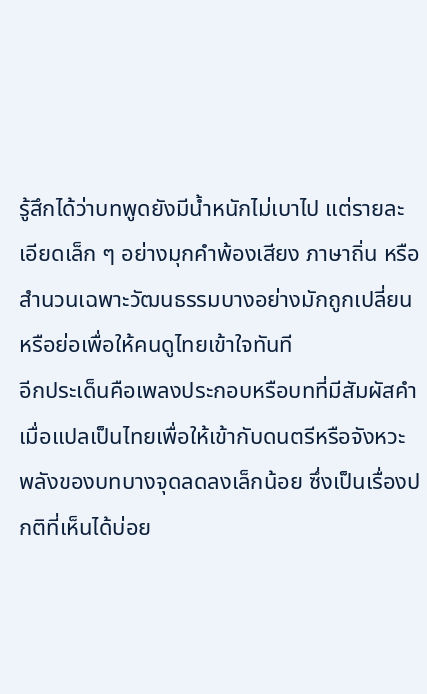รู้สึกได้ว่าบทพูดยังมีน้ำหนักไม่เบาไป แต่รายละเอียดเล็ก ๆ อย่างมุกคำพ้องเสียง ภาษาถิ่น หรือสำนวนเฉพาะวัฒนธรรมบางอย่างมักถูกเปลี่ยนหรือย่อเพื่อให้คนดูไทยเข้าใจทันที
อีกประเด็นคือเพลงประกอบหรือบทที่มีสัมผัสคำ เมื่อแปลเป็นไทยเพื่อให้เข้ากับดนตรีหรือจังหวะ พลังของบทบางจุดลดลงเล็กน้อย ซึ่งเป็นเรื่องปกติที่เห็นได้บ่อย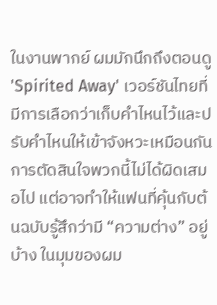ในงานพากย์ ผมมักนึกถึงตอนดู 'Spirited Away' เวอร์ชันไทยที่มีการเลือกว่าเก็บคำไหนไว้และปรับคำไหนให้เข้าจังหวะเหมือนกัน การตัดสินใจพวกนี้ไม่ได้ผิดเสมอไป แต่อาจทำให้แฟนที่คุ้นกับต้นฉบับรู้สึกว่ามี “ความต่าง” อยู่บ้าง ในมุมของผม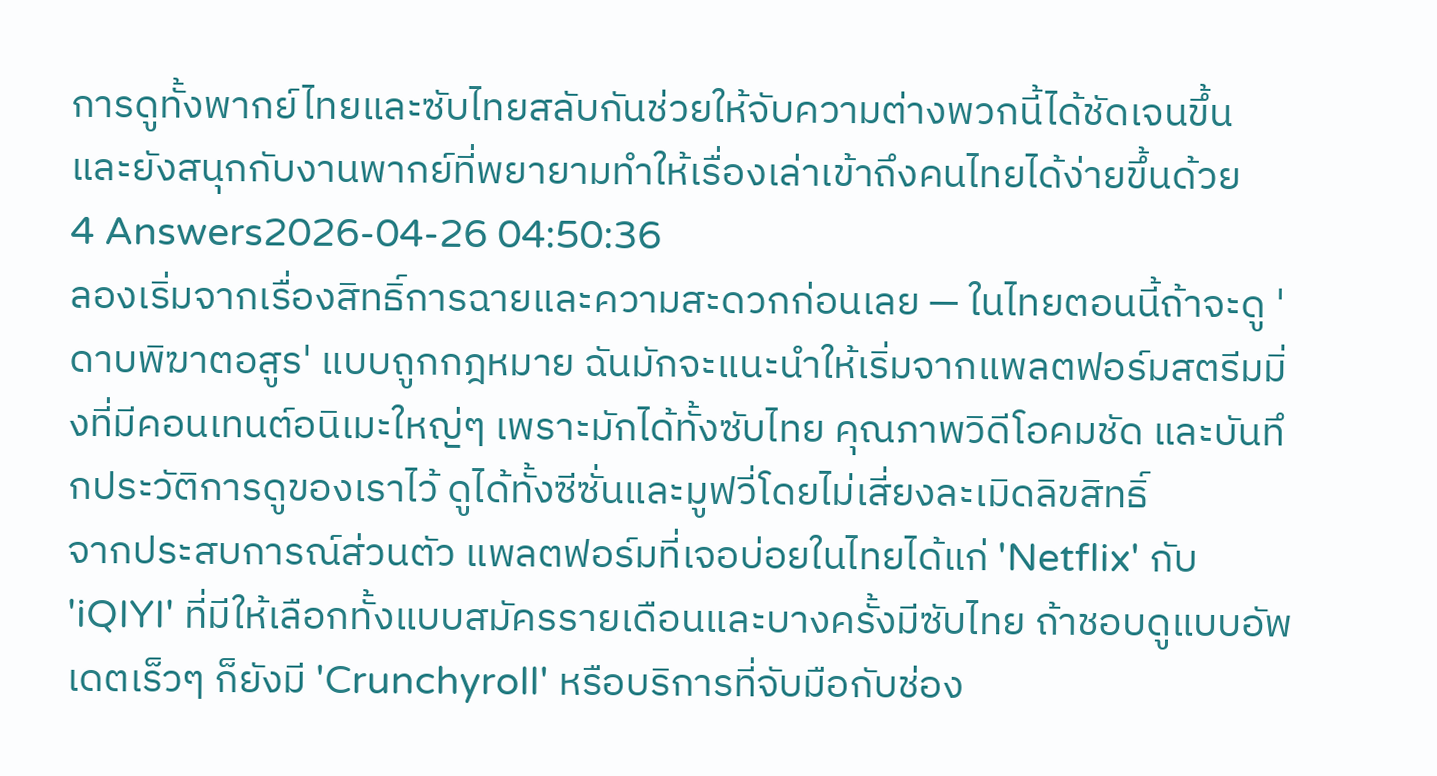การดูทั้งพากย์ไทยและซับไทยสลับกันช่วยให้จับความต่างพวกนี้ได้ชัดเจนขึ้น และยังสนุกกับงานพากย์ที่พยายามทำให้เรื่องเล่าเข้าถึงคนไทยได้ง่ายขึ้นด้วย
4 Answers2026-04-26 04:50:36
ลองเริ่มจากเรื่องสิทธิ์การฉายและความสะดวกก่อนเลย — ในไทยตอนนี้ถ้าจะดู 'ดาบพิฆาตอสูร' แบบถูกกฎหมาย ฉันมักจะแนะนำให้เริ่มจากแพลตฟอร์มสตรีมมิ่งที่มีคอนเทนต์อนิเมะใหญ่ๆ เพราะมักได้ทั้งซับไทย คุณภาพวิดีโอคมชัด และบันทึกประวัติการดูของเราไว้ ดูได้ทั้งซีซั่นและมูฟวี่โดยไม่เสี่ยงละเมิดลิขสิทธิ์
จากประสบการณ์ส่วนตัว แพลตฟอร์มที่เจอบ่อยในไทยได้แก่ 'Netflix' กับ 'iQIYI' ที่มีให้เลือกทั้งแบบสมัครรายเดือนและบางครั้งมีซับไทย ถ้าชอบดูแบบอัพเดตเร็วๆ ก็ยังมี 'Crunchyroll' หรือบริการที่จับมือกับช่อง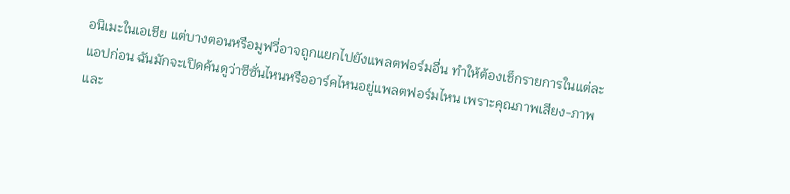อนิเมะในเอเชีย แต่บางตอนหรือมูฟวี่อาจถูกแยกไปยังแพลตฟอร์มอื่น ทำให้ต้องเช็กรายการในแต่ละแอปก่อน ฉันมักจะเปิดค้นดูว่าซีซั่นไหนหรืออาร์คไหนอยู่แพลตฟอร์มไหน เพราะคุณภาพเสียง-ภาพและ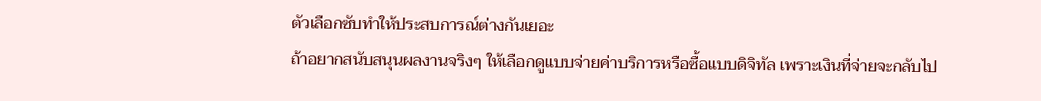ตัวเลือกซับทำให้ประสบการณ์ต่างกันเยอะ
ถ้าอยากสนับสนุนผลงานจริงๆ ให้เลือกดูแบบจ่ายค่าบริการหรือซื้อแบบดิจิทัล เพราะเงินที่จ่ายจะกลับไป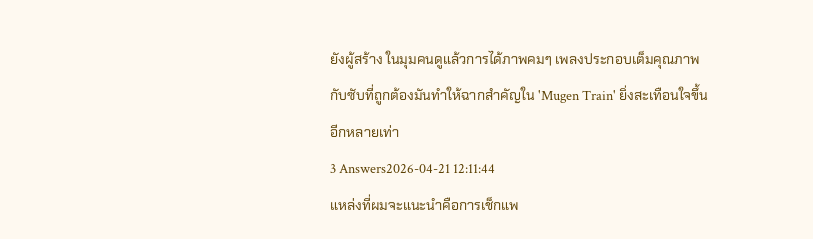ยังผู้สร้าง ในมุมคนดูแล้วการได้ภาพคมๆ เพลงประกอบเต็มคุณภาพกับซับที่ถูกต้องมันทำให้ฉากสำคัญใน 'Mugen Train' ยิ่งสะเทือนใจขึ้นอีกหลายเท่า
3 Answers2026-04-21 12:11:44
แหล่งที่ผมจะแนะนำคือการเช็กแพ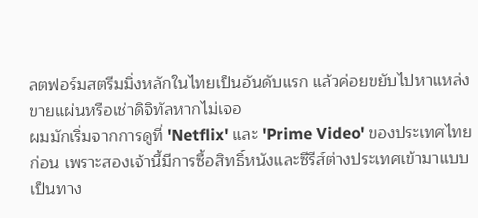ลตฟอร์มสตรีมมิ่งหลักในไทยเป็นอันดับแรก แล้วค่อยขยับไปหาแหล่งขายแผ่นหรือเช่าดิจิทัลหากไม่เจอ
ผมมักเริ่มจากการดูที่ 'Netflix' และ 'Prime Video' ของประเทศไทยก่อน เพราะสองเจ้านี้มีการซื้อสิทธิ์หนังและซีรีส์ต่างประเทศเข้ามาแบบเป็นทาง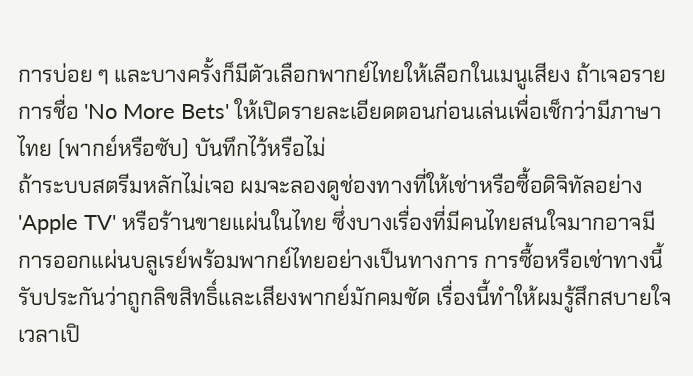การบ่อย ๆ และบางครั้งก็มีตัวเลือกพากย์ไทยให้เลือกในเมนูเสียง ถ้าเจอรายการชื่อ 'No More Bets' ให้เปิดรายละเอียดตอนก่อนเล่นเพื่อเช็กว่ามีภาษาไทย (พากย์หรือซับ) บันทึกไว้หรือไม่
ถ้าระบบสตรีมหลักไม่เจอ ผมจะลองดูช่องทางที่ให้เช่าหรือซื้อดิจิทัลอย่าง 'Apple TV' หรือร้านขายแผ่นในไทย ซึ่งบางเรื่องที่มีคนไทยสนใจมากอาจมีการออกแผ่นบลูเรย์พร้อมพากย์ไทยอย่างเป็นทางการ การซื้อหรือเช่าทางนี้รับประกันว่าถูกลิขสิทธิ์และเสียงพากย์มักคมชัด เรื่องนี้ทำให้ผมรู้สึกสบายใจเวลาเปิ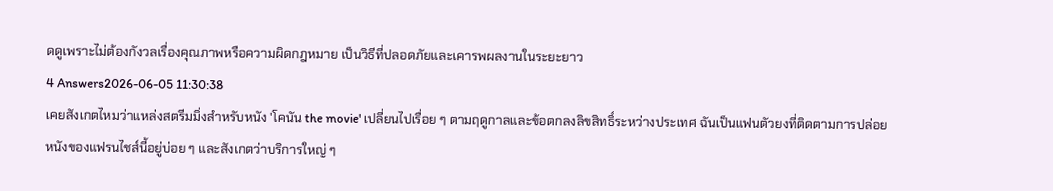ดดูเพราะไม่ต้องกังวลเรื่องคุณภาพหรือความผิดกฎหมาย เป็นวิธีที่ปลอดภัยและเคารพผลงานในระยะยาว
4 Answers2026-06-05 11:30:38
เคยสังเกตไหมว่าแหล่งสตรีมมิ่งสำหรับหนัง 'โคนัน the movie' เปลี่ยนไปเรื่อย ๆ ตามฤดูกาลและข้อตกลงลิขสิทธิ์ระหว่างประเทศ ฉันเป็นแฟนตัวยงที่ติดตามการปล่อยหนังของแฟรนไชส์นี้อยู่บ่อย ๆ และสังเกตว่าบริการใหญ่ ๆ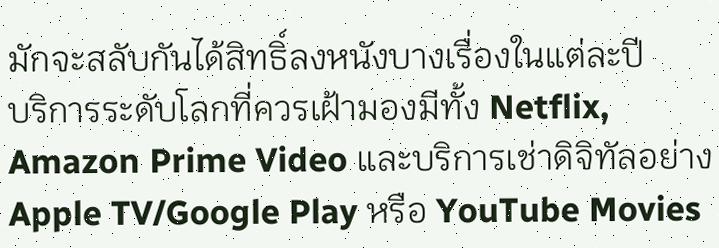มักจะสลับกันได้สิทธิ์ลงหนังบางเรื่องในแต่ละปี
บริการระดับโลกที่ควรเฝ้ามองมีทั้ง Netflix, Amazon Prime Video และบริการเช่าดิจิทัลอย่าง Apple TV/Google Play หรือ YouTube Movies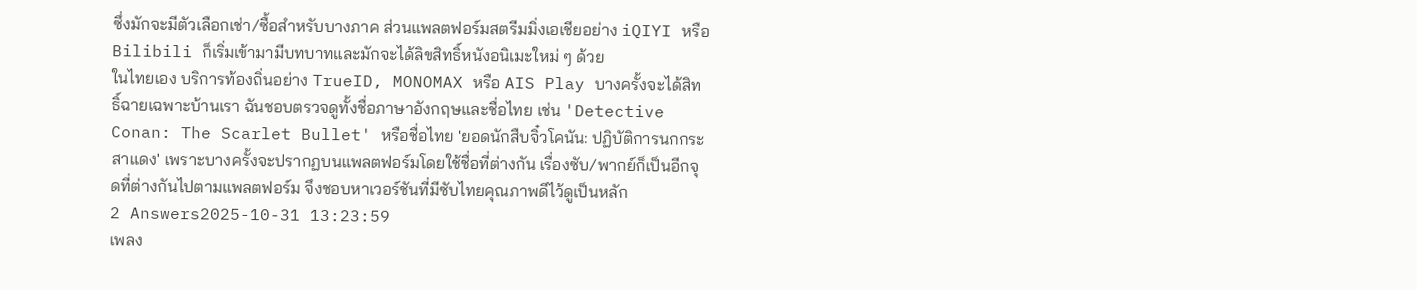ซึ่งมักจะมีตัวเลือกเช่า/ซื้อสำหรับบางภาค ส่วนแพลตฟอร์มสตรีมมิ่งเอเชียอย่าง iQIYI หรือ Bilibili ก็เริ่มเข้ามามีบทบาทและมักจะได้ลิขสิทธิ์หนังอนิเมะใหม่ ๆ ด้วย
ในไทยเอง บริการท้องถิ่นอย่าง TrueID, MONOMAX หรือ AIS Play บางครั้งจะได้สิทธิ์ฉายเฉพาะบ้านเรา ฉันชอบตรวจดูทั้งชื่อภาษาอังกฤษและชื่อไทย เช่น 'Detective Conan: The Scarlet Bullet' หรือชื่อไทย 'ยอดนักสืบจิ๋วโคนัน: ปฏิบัติการนกกระสาแดง' เพราะบางครั้งจะปรากฏบนแพลตฟอร์มโดยใช้ชื่อที่ต่างกัน เรื่องซับ/พากย์ก็เป็นอีกจุดที่ต่างกันไปตามแพลตฟอร์ม จึงชอบหาเวอร์ชันที่มีซับไทยคุณภาพดีไว้ดูเป็นหลัก
2 Answers2025-10-31 13:23:59
เพลง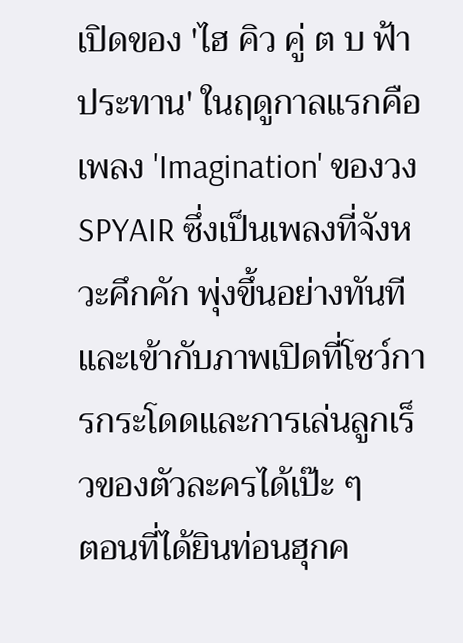เปิดของ 'ไฮ คิว คู่ ต บ ฟ้าประทาน' ในฤดูกาลแรกคือเพลง 'Imagination' ของวง SPYAIR ซึ่งเป็นเพลงที่จังหวะคึกคัก พุ่งขึ้นอย่างทันทีและเข้ากับภาพเปิดที่โชว์การกระโดดและการเล่นลูกเร็วของตัวละครได้เป๊ะ ๆ
ตอนที่ได้ยินท่อนฮุกค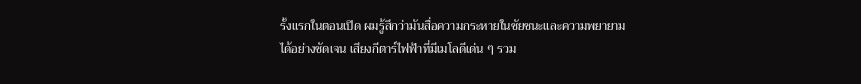รั้งแรกในตอนเปิด ผมรู้สึกว่ามันสื่อความกระหายในชัยชนะและความพยายามได้อย่างชัดเจน เสียงกีตาร์ไฟฟ้าที่มีเมโลดีเด่น ๆ รวม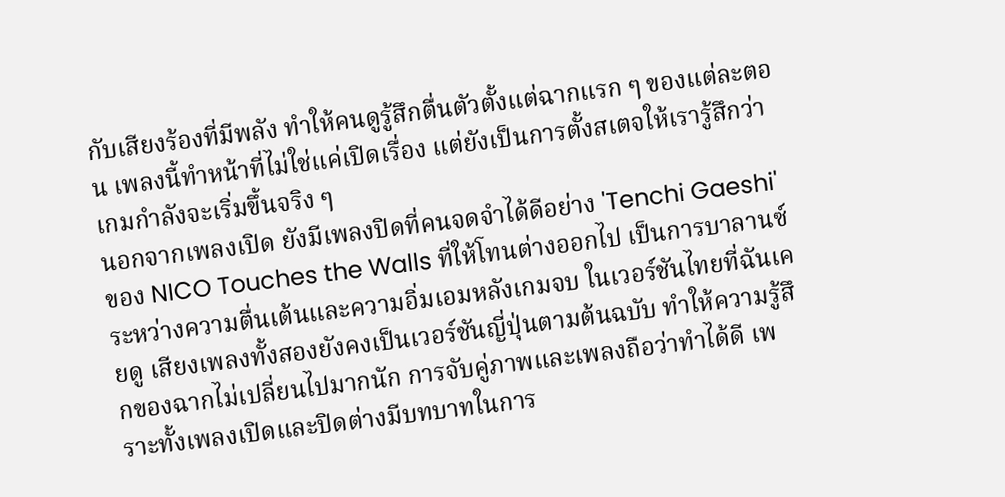กับเสียงร้องที่มีพลัง ทำให้คนดูรู้สึกตื่นตัวตั้งแต่ฉากแรก ๆ ของแต่ละตอน เพลงนี้ทำหน้าที่ไม่ใช่แค่เปิดเรื่อง แต่ยังเป็นการตั้งสเตจให้เรารู้สึกว่าเกมกำลังจะเริ่มขึ้นจริง ๆ
นอกจากเพลงเปิด ยังมีเพลงปิดที่คนจดจำได้ดีอย่าง 'Tenchi Gaeshi' ของ NICO Touches the Walls ที่ให้โทนต่างออกไป เป็นการบาลานซ์ระหว่างความตื่นเต้นและความอิ่มเอมหลังเกมจบ ในเวอร์ชันไทยที่ฉันเคยดู เสียงเพลงทั้งสองยังคงเป็นเวอร์ชันญี่ปุ่นตามต้นฉบับ ทำให้ความรู้สึกของฉากไม่เปลี่ยนไปมากนัก การจับคู่ภาพและเพลงถือว่าทำได้ดี เพราะทั้งเพลงเปิดและปิดต่างมีบทบาทในการ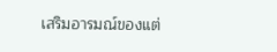เสริมอารมณ์ของแต่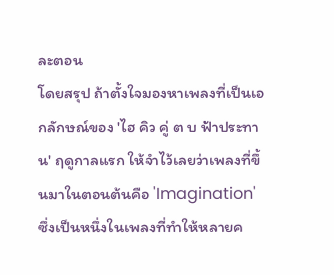ละตอน
โดยสรุป ถ้าตั้งใจมองหาเพลงที่เป็นเอกลักษณ์ของ 'ไฮ คิว คู่ ต บ ฟ้าประทาน' ฤดูกาลแรก ให้จำไว้เลยว่าเพลงที่ขึ้นมาในตอนต้นคือ 'Imagination' ซึ่งเป็นหนึ่งในเพลงที่ทำให้หลายค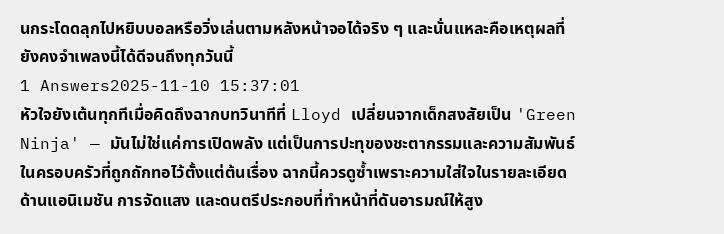นกระโดดลุกไปหยิบบอลหรือวิ่งเล่นตามหลังหน้าจอได้จริง ๆ และนั่นแหละคือเหตุผลที่ยังคงจำเพลงนี้ได้ดีจนถึงทุกวันนี้
1 Answers2025-11-10 15:37:01
หัวใจยังเต้นทุกทีเมื่อคิดถึงฉากบทวินาทีที่ Lloyd เปลี่ยนจากเด็กสงสัยเป็น 'Green Ninja' — มันไม่ใช่แค่การเปิดพลัง แต่เป็นการปะทุของชะตากรรมและความสัมพันธ์ในครอบครัวที่ถูกถักทอไว้ตั้งแต่ต้นเรื่อง ฉากนี้ควรดูซ้ำเพราะความใส่ใจในรายละเอียดด้านแอนิเมชัน การจัดแสง และดนตรีประกอบที่ทำหน้าที่ดันอารมณ์ให้สูง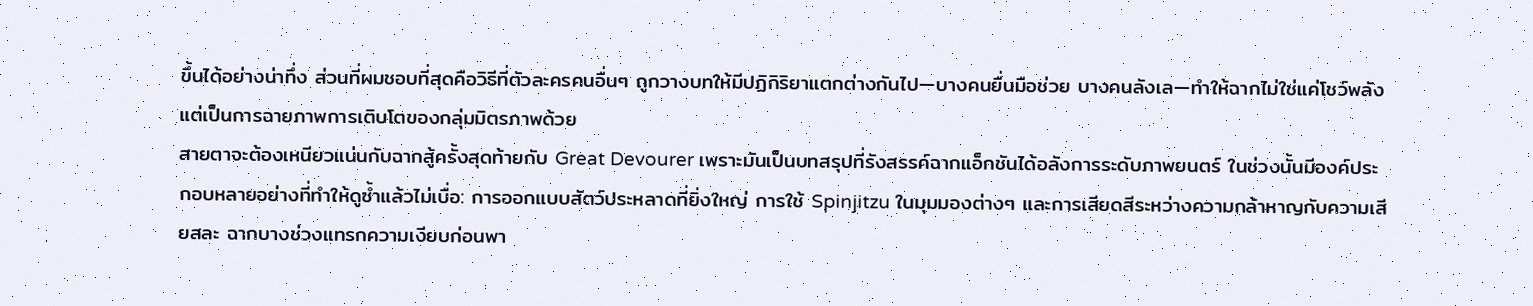ขึ้นได้อย่างน่าทึ่ง ส่วนที่ผมชอบที่สุดคือวิธีที่ตัวละครคนอื่นๆ ถูกวางบทให้มีปฏิกิริยาแตกต่างกันไป—บางคนยื่นมือช่วย บางคนลังเล—ทำให้ฉากไม่ใช่แค่โชว์พลัง แต่เป็นการฉายภาพการเติบโตของกลุ่มมิตรภาพด้วย
สายตาจะต้องเหนียวแน่นกับฉากสู้ครั้งสุดท้ายกับ Great Devourer เพราะมันเป็นบทสรุปที่รังสรรค์ฉากแอ็กชันได้อลังการระดับภาพยนตร์ ในช่วงนั้นมีองค์ประกอบหลายอย่างที่ทำให้ดูซ้ำแล้วไม่เบื่อ: การออกแบบสัตว์ประหลาดที่ยิ่งใหญ่ การใช้ Spinjitzu ในมุมมองต่างๆ และการเสียดสีระหว่างความกล้าหาญกับความเสียสละ ฉากบางช่วงแทรกความเงียบก่อนพา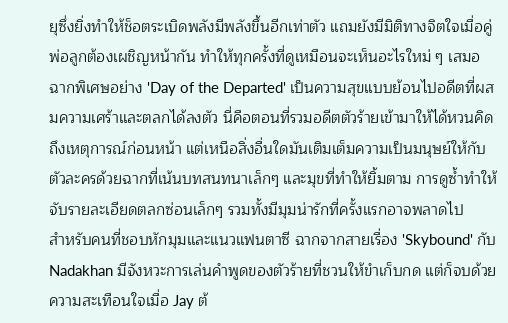ยุซึ่งยิ่งทำให้ช็อตระเบิดพลังมีพลังขึ้นอีกเท่าตัว แถมยังมีมิติทางจิตใจเมื่อคู่พ่อลูกต้องเผชิญหน้ากัน ทำให้ทุกครั้งที่ดูเหมือนจะเห็นอะไรใหม่ ๆ เสมอ
ฉากพิเศษอย่าง 'Day of the Departed' เป็นความสุขแบบย้อนไปอดีตที่ผสมความเศร้าและตลกได้ลงตัว นี่คือตอนที่รวมอดีตตัวร้ายเข้ามาให้ได้หวนคิดถึงเหตุการณ์ก่อนหน้า แต่เหนือสิ่งอื่นใดมันเติมเต็มความเป็นมนุษย์ให้กับตัวละครด้วยฉากที่เน้นบทสนทนาเล็กๆ และมุขที่ทำให้ยิ้มตาม การดูซ้ำทำให้จับรายละเอียดตลกซ่อนเล็กๆ รวมทั้งมีมุมน่ารักที่ครั้งแรกอาจพลาดไป
สำหรับคนที่ชอบหักมุมและแนวแฟนตาซี ฉากจากสายเรื่อง 'Skybound' กับ Nadakhan มีจังหวะการเล่นคำพูดของตัวร้ายที่ชวนให้ขำเก็บกด แต่ก็จบด้วยความสะเทือนใจเมื่อ Jay ต้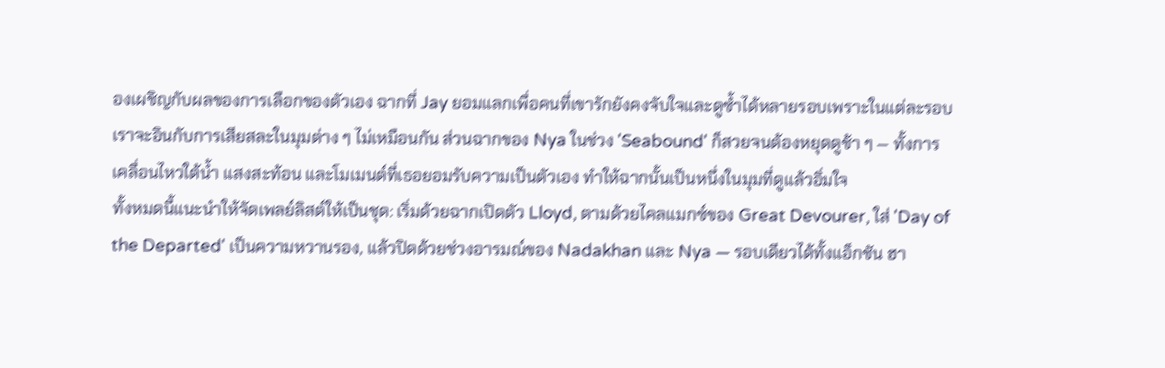องเผชิญกับผลของการเลือกของตัวเอง ฉากที่ Jay ยอมแลกเพื่อคนที่เขารักยังคงจับใจและดูซ้ำได้หลายรอบเพราะในแต่ละรอบเราจะอินกับการเสียสละในมุมต่าง ๆ ไม่เหมือนกัน ส่วนฉากของ Nya ในช่วง 'Seabound' ก็สวยจนต้องหยุดดูช้า ๆ — ทั้งการเคลื่อนไหวใต้น้ำ แสงสะท้อน และโมเมนต์ที่เธอยอมรับความเป็นตัวเอง ทำให้ฉากนั้นเป็นหนึ่งในมุมที่ดูแล้วอิ่มใจ
ทั้งหมดนี้แนะนำให้จัดเพลย์ลิสต์ให้เป็นชุด: เริ่มด้วยฉากเปิดตัว Lloyd, ตามด้วยไคลแมกซ์ของ Great Devourer, ใส่ 'Day of the Departed' เป็นความหวานรอง, แล้วปิดด้วยช่วงอารมณ์ของ Nadakhan และ Nya — รอบเดียวได้ทั้งแอ็กชัน ฮา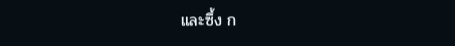และซึ้ง ก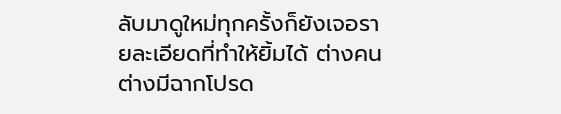ลับมาดูใหม่ทุกครั้งก็ยังเจอรายละเอียดที่ทำให้ยิ้มได้ ต่างคนต่างมีฉากโปรด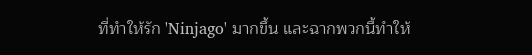ที่ทำให้รัก 'Ninjago' มากขึ้น และฉากพวกนี้ทำให้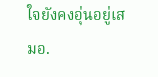ใจยังคงอุ่นอยู่เสมอ.